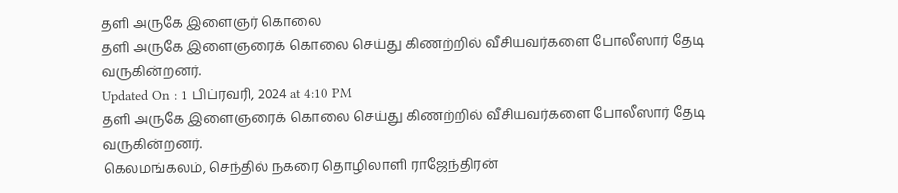தளி அருகே இளைஞர் கொலை
தளி அருகே இளைஞரைக் கொலை செய்து கிணற்றில் வீசியவர்களை போலீஸார் தேடி வருகின்றனர்.
Updated On : 1 பிப்ரவரி, 2024 at 4:10 PM
தளி அருகே இளைஞரைக் கொலை செய்து கிணற்றில் வீசியவர்களை போலீஸார் தேடி வருகின்றனர்.
கெலமங்கலம், செந்தில் நகரை தொழிலாளி ராஜேந்திரன்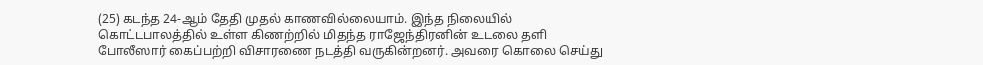(25) கடந்த 24-ஆம் தேதி முதல் காணவில்லையாம். இந்த நிலையில் கொட்டபாலத்தில் உள்ள கிணற்றில் மிதந்த ராஜேந்திரனின் உடலை தளி போலீஸார் கைப்பற்றி விசாரணை நடத்தி வருகின்றனர். அவரை கொலை செய்து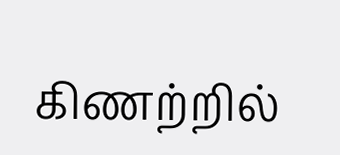கிணற்றில்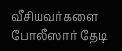வீசியவர்களை போலீஸார் தேடி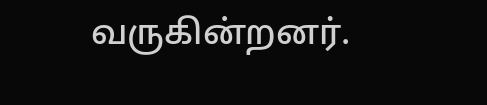வருகின்றனர்.